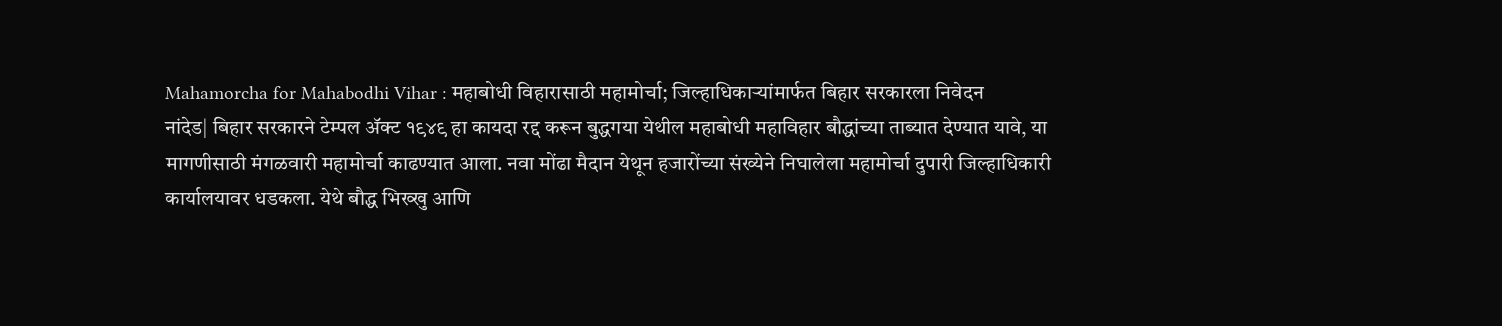Mahamorcha for Mahabodhi Vihar : महाबोधी विहारासाठी महामोर्चा; जिल्हाधिकाऱ्यांमार्फत बिहार सरकारला निवेदन
नांदेड| बिहार सरकारने टेम्पल ॲक्ट १९४९ हा कायदा रद्द करून बुद्धगया येथील महाबोधी महाविहार बौद्धांच्या ताब्यात देण्यात यावे, या मागणीसाठी मंगळवारी महामोर्चा काढण्यात आला. नवा मोंढा मैदान येथून हजारोंच्या संख्येने निघालेला महामोर्चा दुपारी जिल्हाधिकारी कार्यालयावर धडकला. येथे बौद्ध भिख्खु आणि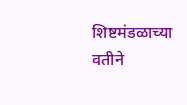शिष्टमंडळाच्या वतीने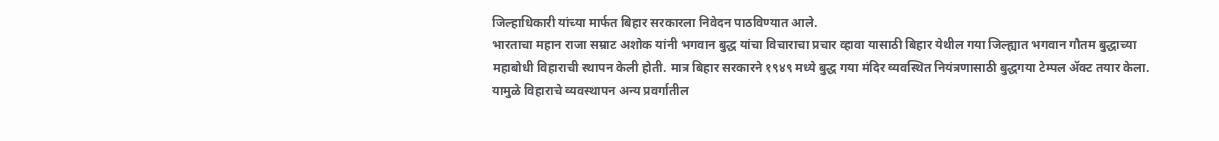जिल्हाधिकारी यांच्या मार्फत बिहार सरकारला निवेदन पाठविण्यात आले.
भारताचा महान राजा सम्राट अशोक यांनी भगवान बुद्ध यांचा विचाराचा प्रचार व्हावा यासाठी बिहार येथील गया जिल्ह्यात भगवान गौतम बुद्धाच्या महाबोधी विहाराची स्थापन केली होती. मात्र बिहार सरकारने १९४९ मध्ये बुद्ध गया मंदिर व्यवस्थित नियंत्रणासाठी बुद्धगया टेम्पल ॲक्ट तयार केला. यामुळे विहाराचे व्यवस्थापन अन्य प्रवर्गातील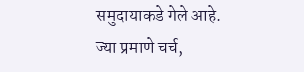समुदायाकडे गेले आहे.
ज्या प्रमाणे चर्च,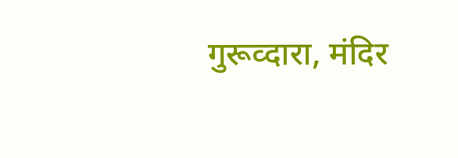गुरूव्दारा, मंदिर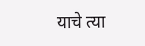याचे त्या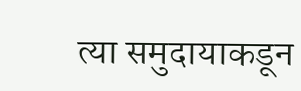त्या समुदायाकडून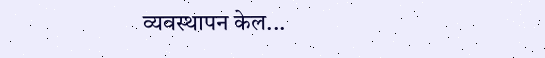व्यवस्थापन केल...